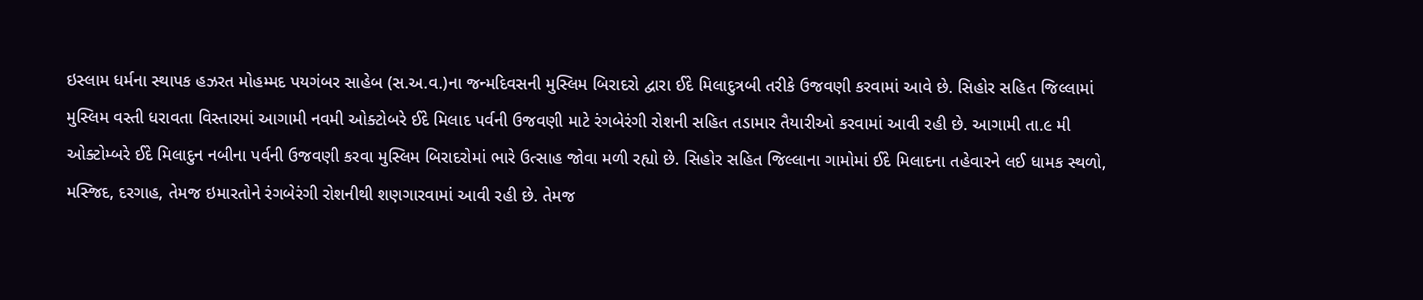ઇસ્લામ ધર્મના સ્થાપક હઝરત મોહમ્મદ પયગંબર સાહેબ (સ.અ.વ.)ના જન્મદિવસની મુસ્લિમ બિરાદરો દ્વારા ઈદે મિલાદુત્રબી તરીકે ઉજવણી કરવામાં આવે છે. સિહોર સહિત જિલ્લામાં મુસ્લિમ વસ્તી ધરાવતા વિસ્તારમાં આગામી નવમી ઓક્ટોબરે ઈદે મિલાદ પર્વની ઉજવણી માટે રંગબેરંગી રોશની સહિત તડામાર તૈયારીઓ કરવામાં આવી રહી છે. આગામી તા.૯ મી ઓક્ટોમ્બરે ઈદે મિલાદુન નબીના પર્વની ઉજવણી કરવા મુસ્લિમ બિરાદરોમાં ભારે ઉત્સાહ જોવા મળી રહ્યો છે. સિહોર સહિત જિલ્લાના ગામોમાં ઈદે મિલાદના તહેવારને લઈ ધામક સ્થળો, મસ્જિદ, દરગાહ, તેમજ ઇમારતોને રંગબેરંગી રોશનીથી શણગારવામાં આવી રહી છે. તેમજ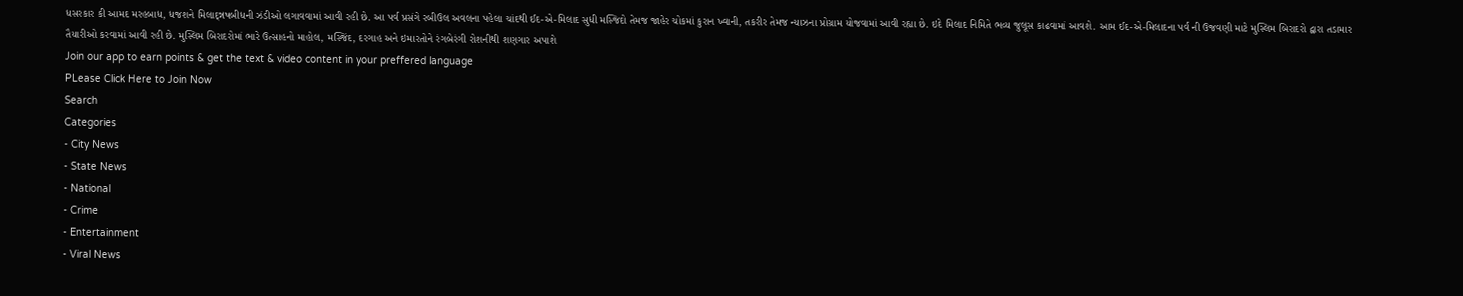ધસરકાર કી આમદ મરહબાધ, ધજશને મિલાદ્ન્નષબીધની ઝંડીઓ લગાવવામાં આવી રહી છે. આ પર્વ પ્રસંગે રબીઉલ અવલના પહેલા ચાંદથી ઈદ-એ-મિલાદ સુધી મસ્જિદો તેમજ જાહેર ચોકમાં કુરાન ખ્વાની, તકરીર તેમજ ન્યાઝના પ્રોગ્રામ યોજવામાં આવી રહ્યા છે. ઇદે મિલાદ નિમિતે ભવ્ય જુલૂસ કાઢવામાં આવશે. આમ ઈદ-એ-મિલાદના પર્વ ની ઉજવણી માટે મુસ્લિમ બિરાદરો દ્વારા તડામાર તૈયારીઓ કરવામાં આવી રહી છે. મુસ્લિમ બિરાદરોમાં ભારે ઉત્સાહનો માહોલ, મસ્જિંદ, દરગાહ અને ઇમારતોને રંગબેરંગી રોશનીથી શણગાર અપાશે
Join our app to earn points & get the text & video content in your preffered language
PLease Click Here to Join Now
Search
Categories
- City News
- State News
- National
- Crime
- Entertainment
- Viral News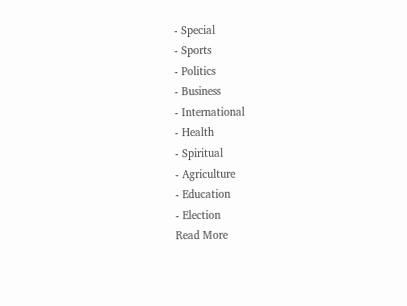- Special
- Sports
- Politics
- Business
- International
- Health
- Spiritual
- Agriculture
- Education
- Election
Read More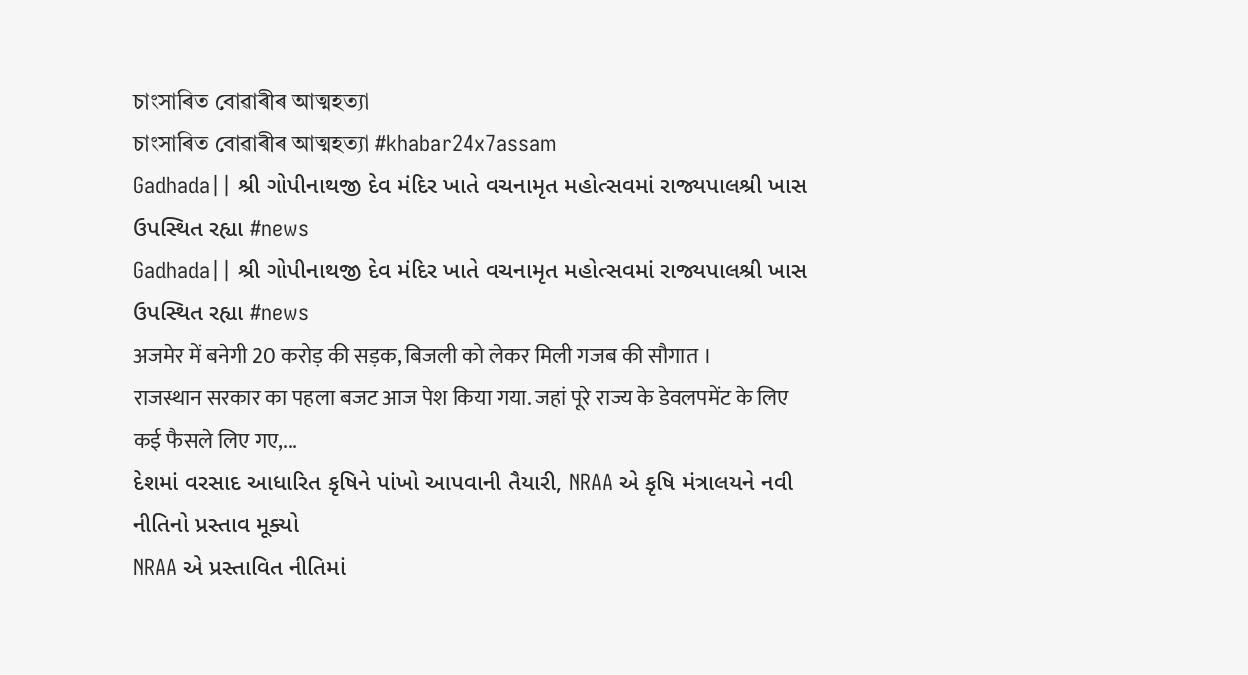চাংসাৰিত বোৱাৰীৰ আত্মহত্যা
চাংসাৰিত বোৱাৰীৰ আত্মহত্যা #khabar24x7assam
Gadhada|| શ્રી ગોપીનાથજી દેવ મંદિર ખાતે વચનામૃત મહોત્સવમાં રાજ્યપાલશ્રી ખાસ ઉપસ્થિત રહ્યા #news
Gadhada|| શ્રી ગોપીનાથજી દેવ મંદિર ખાતે વચનામૃત મહોત્સવમાં રાજ્યપાલશ્રી ખાસ ઉપસ્થિત રહ્યા #news
अजमेर में बनेगी 20 करोड़ की सड़क, बिजली को लेकर मिली गजब की सौगात ।
राजस्थान सरकार का पहला बजट आज पेश किया गया. जहां पूरे राज्य के डेवलपमेंट के लिए कई फैसले लिए गए,...
દેશમાં વરસાદ આધારિત કૃષિને પાંખો આપવાની તૈયારી, NRAA એ કૃષિ મંત્રાલયને નવી નીતિનો પ્રસ્તાવ મૂક્યો
NRAA એ પ્રસ્તાવિત નીતિમાં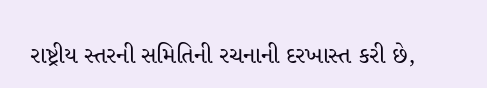રાષ્ટ્રીય સ્તરની સમિતિની રચનાની દરખાસ્ત કરી છે,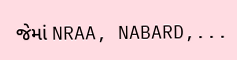જેમાં NRAA, NABARD,...